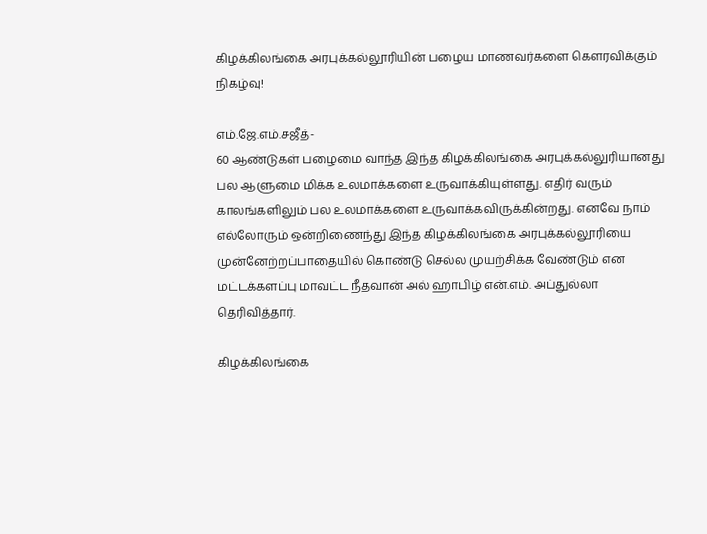கிழக்கிலங்கை அரபுக்கல்லூரியின் பழைய மாணவர்களை கௌரவிக்கும் நிகழ்வு!

எம்.ஜே.எம்.சஜீத்-
60 ஆண்டுகள் பழைமை வாந்த இந்த கிழக்கிலங்கை அரபுக்கல்லுரியானது பல ஆளுமை மிக்க உலமாக்களை உருவாக்கியுள்ளது. எதிர் வரும் காலங்களிலும் பல உலமாக்களை உருவாக்கவிருக்கின்றது. எனவே நாம் எல்லோரும் ஒன்றிணைந்து இந்த கிழக்கிலங்கை அரபுக்கல்லூரியை முன்னேற்றப்பாதையில் கொண்டு செல்ல முயற்சிக்க வேண்டும் என மட்டக்களப்பு மாவட்ட நீதவான் அல் ஹாபிழ் என்.எம். அப்துல்லா தெரிவித்தார்.

கிழக்கிலங்கை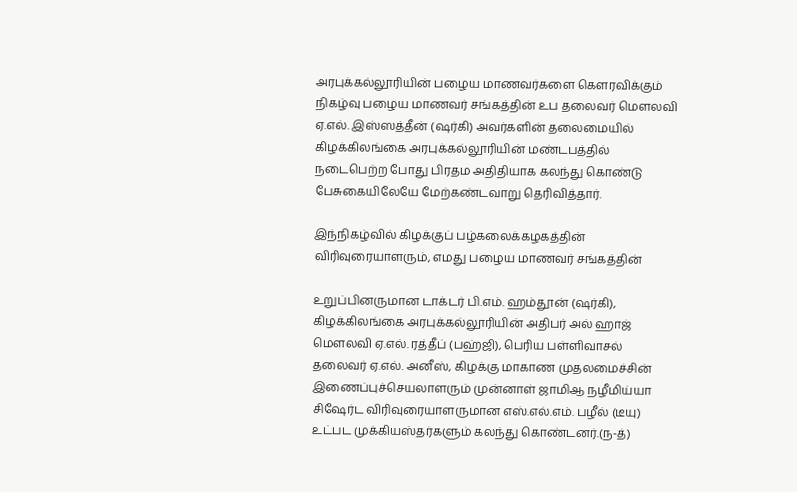அரபுக்கல்லூரியின் பழைய மாணவர்களை கௌரவிக்கும் நிகழ்வு பழைய மாணவர் சங்கத்தின் உப தலைவர் மௌலவி ஏ.எல். இஸ்ஸத்தீன் (ஷர்கி) அவர்களின் தலைமையில் கிழக்கிலங்கை அரபுக்கல்லூரியின் மண்டபத்தில் நடைபெற்ற போது பிரதம அதிதியாக கலந்து கொண்டு பேசுகையிலேயே மேற்கண்டவாறு தெரிவித்தார்.

இந்நிகழ்வில் கிழக்குப் பழ்கலைக்கழகத்தின் விரிவுரையாளரும், எமது பழைய மாணவர் சங்கத்தின்

உறுப்பினருமான டாக்டர் பி.எம். ஹம்தூன் (ஷர்கி), கிழக்கிலங்கை அரபுக்கல்லூரியின் அதிபர் அல் ஹாஜ் மௌலவி ஏ.எல். ரத்தீப் (பஹ்ஜி), பெரிய பள்ளிவாசல் தலைவர் ஏ.எல். அனீஸ், கிழக்கு மாகாண முதலமைச்சின் இணைப்புச்செயலாளரும் முன்னாள் ஜாமிஆ நழீமிய்யா சிஷேர்ட விரிவுரையாளருமான எஸ்.எல்.எம். பழீல் (டீயு) உட்பட முக்கியஸ்தர்களும் கலந்து கொண்டனர்.(ந-த்)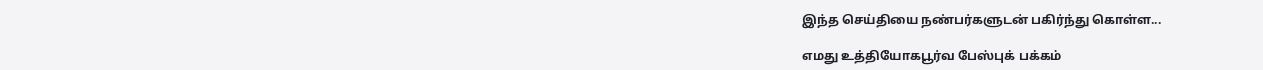இந்த செய்தியை நண்பர்களுடன் பகிர்ந்து கொள்ள...

எமது உத்தியோகபூர்வ பேஸ்புக் பக்கம்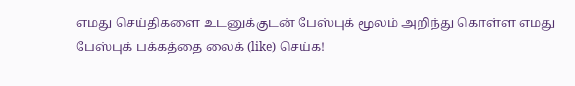எமது செய்திகளை உடனுக்குடன் பேஸ்புக் மூலம் அறிந்து கொள்ள எமது பேஸ்புக் பக்கத்தை லைக் (like) செய்க!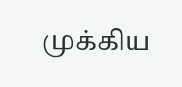முக்கிய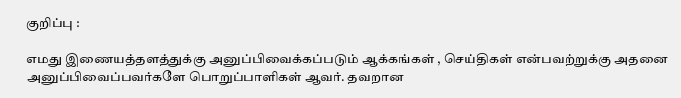குறிப்பு :

எமது இணையத்தளத்துக்கு அனுப்பிவைக்கப்படும் ஆக்கங்கள் , செய்திகள் என்பவற்றுக்கு அதனை அனுப்பிவைப்பவர்களே பொறுப்பாளிகள் ஆவர். தவறான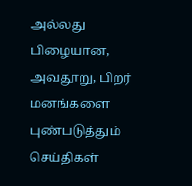அல்லது பிழையான, அவதூறு, பிறர் மனங்களை புண்படுத்தும் செய்திகள்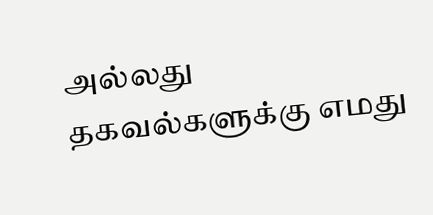அல்லது தகவல்களுக்கு எமது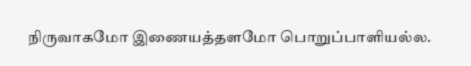நிருவாகமோ இணையத்தளமோ பொறுப்பாளியல்ல.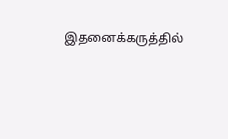இதனைக்கருத்தில்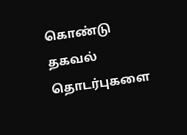கொண்டு தகவல் தொடர்புகளை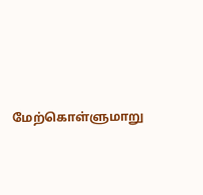மேற்கொள்ளுமாறு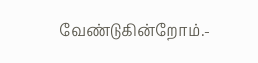வேண்டுகின்றோம்.-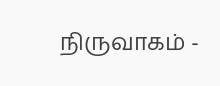நிருவாகம் -